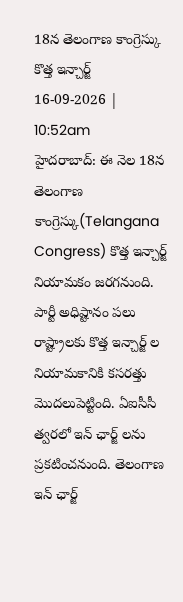18న తెలంగాణ కాంగ్రెస్కు కొత్త ఇన్చార్జ్
16-09-2026 | 10:52am
హైదరాబాద్: ఈ నెల 18న తెలంగాణ కాంగ్రెస్కు(Telangana Congress) కొత్త ఇన్చార్జ్ నియామకం జరగనుంది. పార్టీ అధిష్టానం పలు రాష్ట్రాలకు కొత్త ఇన్చార్జ్ ల నియామకానికి కసరత్తు మొదలుపెట్టింది. ఏఐసీసీ త్వరలో ఇన్ ఛార్జ్ లను ప్రకటించనుంది. తెలంగాణ ఇన్ ఛార్జ్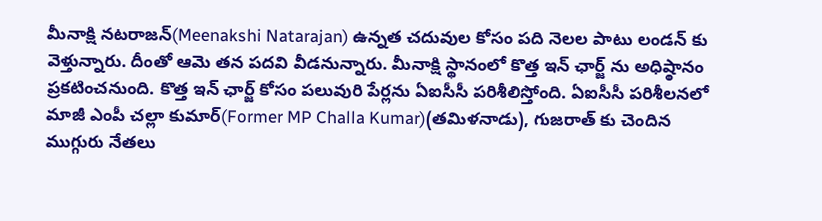మీనాక్షి నటరాజన్(Meenakshi Natarajan) ఉన్నత చదువుల కోసం పది నెలల పాటు లండన్ కు వెళ్తున్నారు. దీంతో ఆమె తన పదవి వీడనున్నారు. మీనాక్షి స్థానంలో కొత్త ఇన్ ఛార్జ్ ను అధిష్ఠానం ప్రకటించనుంది. కొత్త ఇన్ ఛార్జ్ కోసం పలువురి పేర్లను ఏఐసీసీ పరిశీలిస్తోంది. ఏఐసీసీ పరిశీలనలో మాజీ ఎంపీ చల్లా కుమార్(Former MP Challa Kumar)(తమిళనాడు), గుజరాత్ కు చెందిన ముగ్గురు నేతలు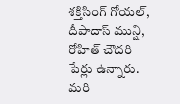శక్తిసింగ్ గోయల్, దీపాదాస్ మున్షి, రోహిత్ చౌదరి పేర్లు ఉన్నారు. మరి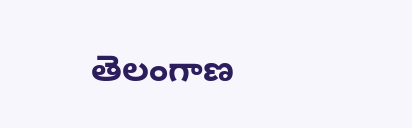తెలంగాణ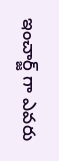ఇంచార్జ్ గా ఎవరు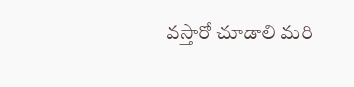వస్తారో చూడాలి మరి